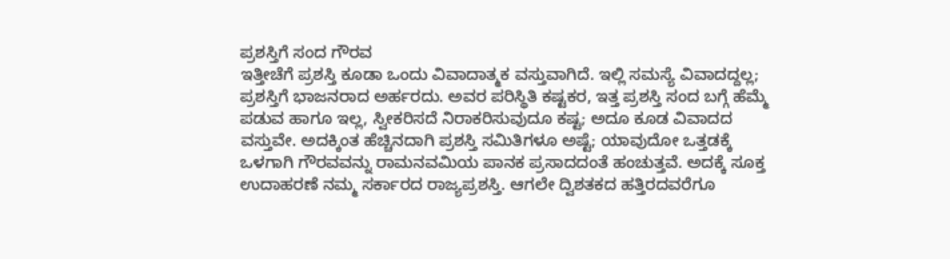ಪ್ರಶಸ್ತಿಗೆ ಸಂದ ಗೌರವ
ಇತ್ತೀಚೆಗೆ ಪ್ರಶಸ್ತಿ ಕೂಡಾ ಒಂದು ವಿವಾದಾತ್ಮಕ ವಸ್ತುವಾಗಿದೆ. ಇಲ್ಲಿ ಸಮಸ್ಯೆ ವಿವಾದದ್ದಲ್ಲ; ಪ್ರಶಸ್ತಿಗೆ ಭಾಜನರಾದ ಅರ್ಹರದು. ಅವರ ಪರಿಸ್ಥಿತಿ ಕಷ್ಟಕರ, ಇತ್ತ ಪ್ರಶಸ್ತಿ ಸಂದ ಬಗ್ಗೆ ಹೆಮ್ಮೆ ಪಡುವ ಹಾಗೂ ಇಲ್ಲ, ಸ್ವೀಕರಿಸದೆ ನಿರಾಕರಿಸುವುದೂ ಕಷ್ಟ; ಅದೂ ಕೂಡ ವಿವಾದದ ವಸ್ತುವೇ. ಅದಕ್ಕಿಂತ ಹೆಚ್ಚಿನದಾಗಿ ಪ್ರಶಸ್ತಿ ಸಮಿತಿಗಳೂ ಅಷ್ಟೆ; ಯಾವುದೋ ಒತ್ತಡಕ್ಕೆ ಒಳಗಾಗಿ ಗೌರವವನ್ನು ರಾಮನವಮಿಯ ಪಾನಕ ಪ್ರಸಾದದಂತೆ ಹಂಚುತ್ತವೆ. ಅದಕ್ಕೆ ಸೂಕ್ತ ಉದಾಹರಣೆ ನಮ್ಮ ಸರ್ಕಾರದ ರಾಜ್ಯಪ್ರಶಸ್ತಿ. ಆಗಲೇ ದ್ವಿಶತಕದ ಹತ್ತಿರದವರೆಗೂ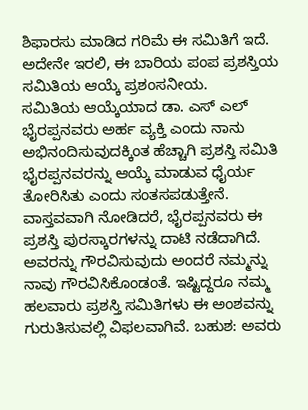ಶಿಫಾರಸು ಮಾಡಿದ ಗರಿಮೆ ಈ ಸಮಿತಿಗೆ ಇದೆ. ಅದೇನೇ ಇರಲಿ, ಈ ಬಾರಿಯ ಪಂಪ ಪ್ರಶಸ್ತಿಯ ಸಮಿತಿಯ ಆಯ್ಕೆ ಪ್ರಶಂಸನೀಯ.
ಸಮಿತಿಯ ಆಯ್ಕೆಯಾದ ಡಾ. ಎಸ್ ಎಲ್ ಭೈರಪ್ಪನವರು ಅರ್ಹ ವ್ಯಕ್ತಿ ಎಂದು ನಾನು ಅಭಿನಂದಿಸುವುದಕ್ಕಿಂತ ಹೆಚ್ಚಾಗಿ ಪ್ರಶಸ್ತಿ ಸಮಿತಿ ಭೈರಪ್ಪನವರನ್ನು ಆಯ್ಕೆ ಮಾಡುವ ಧೈರ್ಯ ತೋರಿಸಿತು ಎಂದು ಸಂತಸಪಡುತ್ತೇನೆ. ವಾಸ್ತವವಾಗಿ ನೋಡಿದರೆ, ಭೈರಪ್ಪನವರು ಈ ಪ್ರಶಸ್ತಿ ಪುರಸ್ಕಾರಗಳನ್ನು ದಾಟಿ ನಡೆದಾಗಿದೆ. ಅವರನ್ನು ಗೌರವಿಸುವುದು ಅಂದರೆ ನಮ್ಮನ್ನು ನಾವು ಗೌರವಿಸಿಕೊಂಡಂತೆ. ಇಷ್ಟಿದ್ದರೂ ನಮ್ಮ ಹಲವಾರು ಪ್ರಶಸ್ತಿ ಸಮಿತಿಗಳು ಈ ಅಂಶವನ್ನು ಗುರುತಿಸುವಲ್ಲಿ ವಿಫಲವಾಗಿವೆ. ಬಹುಶ: ಅವರು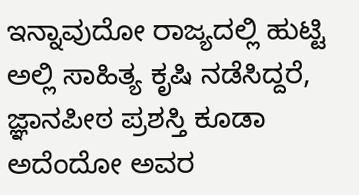ಇನ್ನಾವುದೋ ರಾಜ್ಯದಲ್ಲಿ ಹುಟ್ಟಿ ಅಲ್ಲಿ ಸಾಹಿತ್ಯ ಕೃಷಿ ನಡೆಸಿದ್ದರೆ, ಜ್ಞಾನಪೀಠ ಪ್ರಶಸ್ತಿ ಕೂಡಾ ಅದೆಂದೋ ಅವರ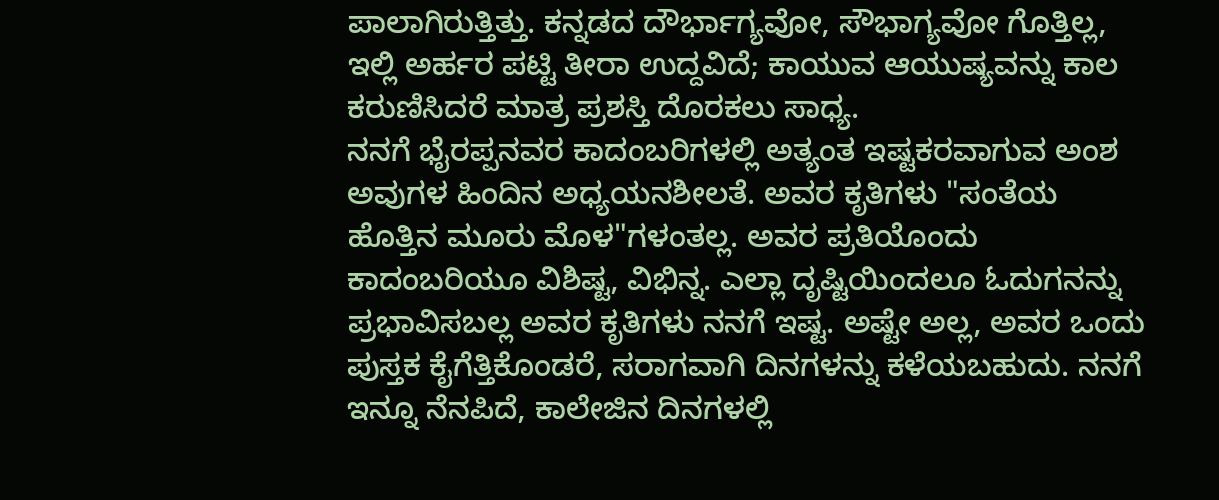ಪಾಲಾಗಿರುತ್ತಿತ್ತು. ಕನ್ನಡದ ದೌರ್ಭಾಗ್ಯವೋ, ಸೌಭಾಗ್ಯವೋ ಗೊತ್ತಿಲ್ಲ, ಇಲ್ಲಿ ಅರ್ಹರ ಪಟ್ಟಿ ತೀರಾ ಉದ್ದವಿದೆ; ಕಾಯುವ ಆಯುಷ್ಯವನ್ನು ಕಾಲ ಕರುಣಿಸಿದರೆ ಮಾತ್ರ ಪ್ರಶಸ್ತಿ ದೊರಕಲು ಸಾಧ್ಯ.
ನನಗೆ ಭೈರಪ್ಪನವರ ಕಾದಂಬರಿಗಳಲ್ಲಿ ಅತ್ಯಂತ ಇಷ್ಟಕರವಾಗುವ ಅಂಶ ಅವುಗಳ ಹಿಂದಿನ ಅಧ್ಯಯನಶೀಲತೆ. ಅವರ ಕೃತಿಗಳು "ಸಂತೆಯ ಹೊತ್ತಿನ ಮೂರು ಮೊಳ"ಗಳಂತಲ್ಲ. ಅವರ ಪ್ರತಿಯೊಂದು ಕಾದಂಬರಿಯೂ ವಿಶಿಷ್ಟ, ವಿಭಿನ್ನ. ಎಲ್ಲಾ ದೃಷ್ಟಿಯಿಂದಲೂ ಓದುಗನನ್ನು ಪ್ರಭಾವಿಸಬಲ್ಲ ಅವರ ಕೃತಿಗಳು ನನಗೆ ಇಷ್ಟ. ಅಷ್ಟೇ ಅಲ್ಲ, ಅವರ ಒಂದು ಪುಸ್ತಕ ಕೈಗೆತ್ತಿಕೊಂಡರೆ, ಸರಾಗವಾಗಿ ದಿನಗಳನ್ನು ಕಳೆಯಬಹುದು. ನನಗೆ ಇನ್ನೂ ನೆನಪಿದೆ, ಕಾಲೇಜಿನ ದಿನಗಳಲ್ಲಿ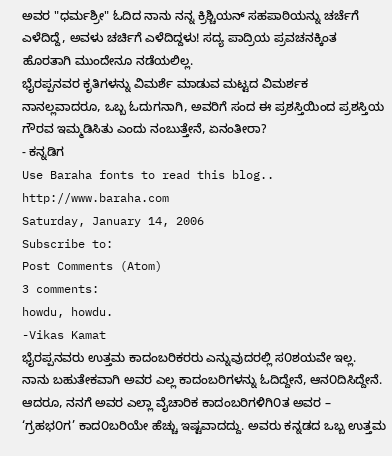ಅವರ "ಧರ್ಮಶ್ರೀ" ಓದಿದ ನಾನು ನನ್ನ ಕ್ರಿಶ್ಚಿಯನ್ ಸಹಪಾಠಿಯನ್ನು ಚರ್ಚೆಗೆ ಎಳೆದಿದ್ದೆ, ಅವಳು ಚರ್ಚಿಗೆ ಎಳೆದಿದ್ದಳು! ಸದ್ಯ ಪಾದ್ರಿಯ ಪ್ರವಚನಕ್ಕಿಂತ ಹೊರತಾಗಿ ಮುಂದೇನೂ ನಡೆಯಲಿಲ್ಲ.
ಭೈರಪ್ಪನವರ ಕೃತಿಗಳನ್ನು ವಿಮರ್ಶೆ ಮಾಡುವ ಮಟ್ಟದ ವಿಮರ್ಶಕ ನಾನಲ್ಲವಾದರೂ, ಒಬ್ಬ ಓದುಗನಾಗಿ, ಅವರಿಗೆ ಸಂದ ಈ ಪ್ರಶಸ್ತಿಯಿಂದ ಪ್ರಶಸ್ತಿಯ ಗೌರವ ಇಮ್ಮಡಿಸಿತು ಎಂದು ನಂಬುತ್ತೇನೆ, ಏನಂತೀರಾ?
- ಕನ್ನಡಿಗ
Use Baraha fonts to read this blog.. http://www.baraha.com
Saturday, January 14, 2006
Subscribe to:
Post Comments (Atom)
3 comments:
howdu, howdu.
-Vikas Kamat
ಭೈರಪ್ಪನವರು ಉತ್ತಮ ಕಾದಂಬರಿಕರರು ಎನ್ನುವುದರಲ್ಲಿ ಸ೦ಶಯವೇ ಇಲ್ಲ. ನಾನು ಬಹುತೇಕವಾಗಿ ಅವರ ಎಲ್ಲ ಕಾದಂಬರಿಗಳನ್ನು ಓದಿದ್ದೇನೆ, ಆನ೦ದಿಸಿದ್ದೇನೆ. ಆದರೂ, ನನಗೆ ಅವರ ಎಲ್ಲಾ ವೈಚಾರಿಕ ಕಾದಂಬರಿಗಳಿಗಿ೦ತ ಅವರ – ‘ಗ್ರಹಭ೦ಗ’ ಕಾದ೦ಬರಿಯೇ ಹೆಚ್ಚು ಇಷ್ಟವಾದದ್ದು. ಅವರು ಕನ್ನಡದ ಒಬ್ಬ ಉತ್ತಮ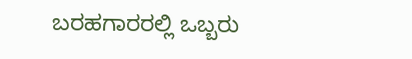ಬರಹಗಾರರಲ್ಲಿ ಒಬ್ಬರು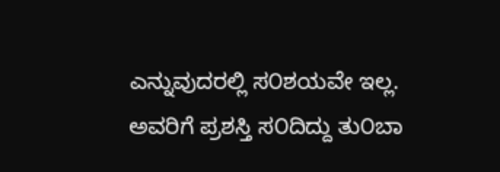ಎನ್ನುವುದರಲ್ಲಿ ಸ೦ಶಯವೇ ಇಲ್ಲ. ಅವರಿಗೆ ಪ್ರಶಸ್ತಿ ಸ೦ದಿದ್ದು ತು೦ಬಾ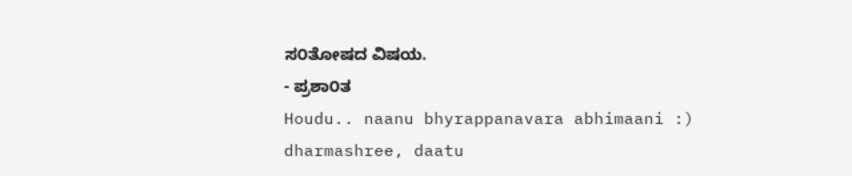ಸ೦ತೋಷದ ವಿಷಯ.
- ಪ್ರಶಾ೦ತ
Houdu.. naanu bhyrappanavara abhimaani :)
dharmashree, daatu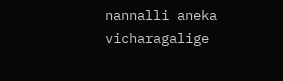nannalli aneka vicharagalige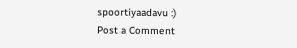spoortiyaadavu :)
Post a Comment